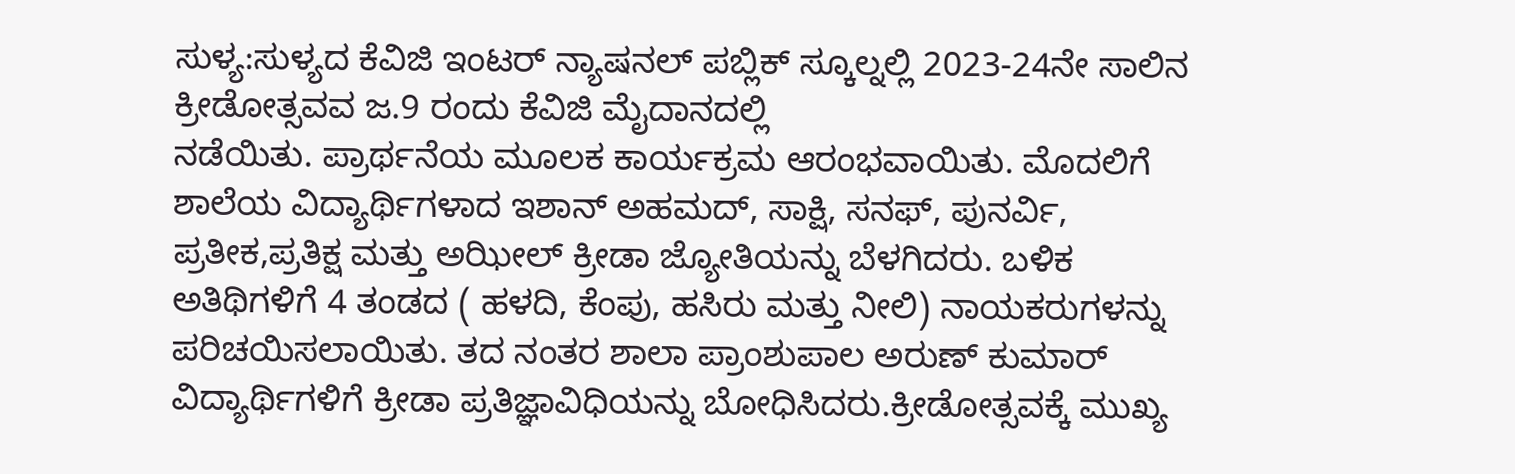ಸುಳ್ಯ:ಸುಳ್ಯದ ಕೆವಿಜಿ ಇಂಟರ್ ನ್ಯಾಷನಲ್ ಪಬ್ಲಿಕ್ ಸ್ಕೂಲ್ನಲ್ಲಿ 2023-24ನೇ ಸಾಲಿನ ಕ್ರೀಡೋತ್ಸವವ ಜ.9 ರಂದು ಕೆವಿಜಿ ಮೈದಾನದಲ್ಲಿ
ನಡೆಯಿತು. ಪ್ರಾರ್ಥನೆಯ ಮೂಲಕ ಕಾರ್ಯಕ್ರಮ ಆರಂಭವಾಯಿತು. ಮೊದಲಿಗೆ ಶಾಲೆಯ ವಿದ್ಯಾರ್ಥಿಗಳಾದ ಇಶಾನ್ ಅಹಮದ್, ಸಾಕ್ಷಿ, ಸನಫ್, ಪುನರ್ವಿ, ಪ್ರತೀಕ,ಪ್ರತಿಕ್ಷ ಮತ್ತು ಅಝೀಲ್ ಕ್ರೀಡಾ ಜ್ಯೋತಿಯನ್ನು ಬೆಳಗಿದರು. ಬಳಿಕ ಅತಿಥಿಗಳಿಗೆ 4 ತಂಡದ ( ಹಳದಿ, ಕೆಂಪು, ಹಸಿರು ಮತ್ತು ನೀಲಿ) ನಾಯಕರುಗಳನ್ನು ಪರಿಚಯಿಸಲಾಯಿತು. ತದ ನಂತರ ಶಾಲಾ ಪ್ರಾಂಶುಪಾಲ ಅರುಣ್ ಕುಮಾರ್ ವಿದ್ಯಾರ್ಥಿಗಳಿಗೆ ಕ್ರೀಡಾ ಪ್ರತಿಜ್ಞಾವಿಧಿಯನ್ನು ಬೋಧಿಸಿದರು.ಕ್ರೀಡೋತ್ಸವಕ್ಕೆ ಮುಖ್ಯ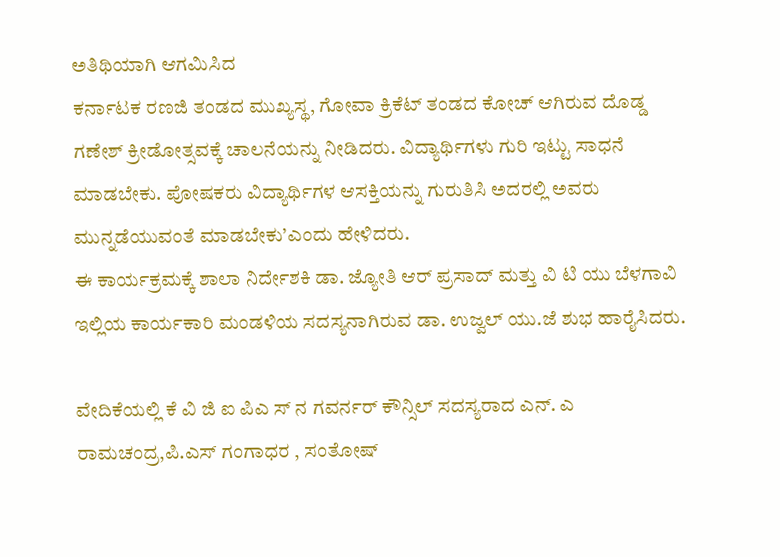ಅತಿಥಿಯಾಗಿ ಆಗಮಿಸಿದ
ಕರ್ನಾಟಕ ರಣಜಿ ತಂಡದ ಮುಖ್ಯಸ್ಥ, ಗೋವಾ ಕ್ರಿಕೆಟ್ ತಂಡದ ಕೋಚ್ ಆಗಿರುವ ದೊಡ್ಡ ಗಣೇಶ್ ಕ್ರೀಡೋತ್ಸವಕ್ಕೆ ಚಾಲನೆಯನ್ನು ನೀಡಿದರು. ವಿದ್ಯಾರ್ಥಿಗಳು ಗುರಿ ಇಟ್ಟು ಸಾಧನೆ ಮಾಡಬೇಕು. ಪೋಷಕರು ವಿದ್ಯಾರ್ಥಿಗಳ ಆಸಕ್ತಿಯನ್ನು ಗುರುತಿಸಿ ಅದರಲ್ಲಿ ಅವರು ಮುನ್ನಡೆಯುವಂತೆ ಮಾಡಬೇಕು’ಎಂದು ಹೇಳಿದರು.
ಈ ಕಾರ್ಯಕ್ರಮಕ್ಕೆ ಶಾಲಾ ನಿರ್ದೇಶಕಿ ಡಾ. ಜ್ಯೋತಿ ಆರ್ ಪ್ರಸಾದ್ ಮತ್ತು ವಿ ಟಿ ಯು ಬೆಳಗಾವಿ ಇಲ್ಲಿಯ ಕಾರ್ಯಕಾರಿ ಮಂಡಳಿಯ ಸದಸ್ಯನಾಗಿರುವ ಡಾ. ಉಜ್ವಲ್ ಯು.ಜೆ ಶುಭ ಹಾರೈಸಿದರು.

ವೇದಿಕೆಯಲ್ಲಿ ಕೆ ವಿ ಜಿ ಐ ಪಿಎ ಸ್ ನ ಗವರ್ನರ್ ಕೌನ್ಸಿಲ್ ಸದಸ್ಯರಾದ ಎನ್. ಎ ರಾಮಚಂದ್ರ,ಪಿ.ಎಸ್ ಗಂಗಾಧರ , ಸಂತೋಷ್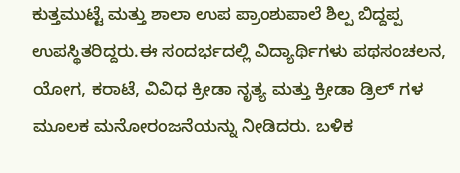ಕುತ್ತಮುಟ್ಟೆ ಮತ್ತು ಶಾಲಾ ಉಪ ಪ್ರಾಂಶುಪಾಲೆ ಶಿಲ್ಪ ಬಿದ್ದಪ್ಪ ಉಪಸ್ಥಿತರಿದ್ದರು.ಈ ಸಂದರ್ಭದಲ್ಲಿ ವಿದ್ಯಾರ್ಥಿಗಳು ಪಥಸಂಚಲನ, ಯೋಗ, ಕರಾಟೆ, ವಿವಿಧ ಕ್ರೀಡಾ ನೃತ್ಯ ಮತ್ತು ಕ್ರೀಡಾ ಡ್ರಿಲ್ ಗಳ ಮೂಲಕ ಮನೋರಂಜನೆಯನ್ನು ನೀಡಿದರು. ಬಳಿಕ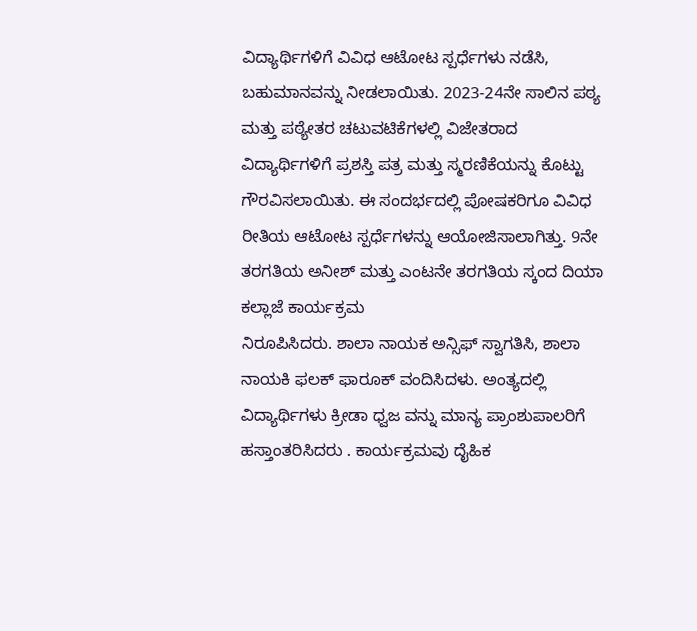ವಿದ್ಯಾರ್ಥಿಗಳಿಗೆ ವಿವಿಧ ಆಟೋಟ ಸ್ಪರ್ಧೆಗಳು ನಡೆಸಿ, ಬಹುಮಾನವನ್ನು ನೀಡಲಾಯಿತು. 2023-24ನೇ ಸಾಲಿನ ಪಠ್ಯ ಮತ್ತು ಪಠ್ಯೇತರ ಚಟುವಟಿಕೆಗಳಲ್ಲಿ ವಿಜೇತರಾದ ವಿದ್ಯಾರ್ಥಿಗಳಿಗೆ ಪ್ರಶಸ್ತಿ ಪತ್ರ ಮತ್ತು ಸ್ಮರಣಿಕೆಯನ್ನು ಕೊಟ್ಟು ಗೌರವಿಸಲಾಯಿತು. ಈ ಸಂದರ್ಭದಲ್ಲಿ ಪೋಷಕರಿಗೂ ವಿವಿಧ ರೀತಿಯ ಆಟೋಟ ಸ್ಪರ್ಧೆಗಳನ್ನು ಆಯೋಜಿಸಾಲಾಗಿತ್ತು. 9ನೇ ತರಗತಿಯ ಅನೀಶ್ ಮತ್ತು ಎಂಟನೇ ತರಗತಿಯ ಸ್ಕಂದ ದಿಯಾ ಕಲ್ಲಾಜೆ ಕಾರ್ಯಕ್ರಮ
ನಿರೂಪಿಸಿದರು. ಶಾಲಾ ನಾಯಕ ಅನ್ಸಿಫ್ ಸ್ವಾಗತಿಸಿ, ಶಾಲಾ ನಾಯಕಿ ಫಲಕ್ ಫಾರೂಕ್ ವಂದಿಸಿದಳು. ಅಂತ್ಯದಲ್ಲಿ ವಿದ್ಯಾರ್ಥಿಗಳು ಕ್ರೀಡಾ ಧ್ವಜ ವನ್ನು ಮಾನ್ಯ ಪ್ರಾಂಶುಪಾಲರಿಗೆ ಹಸ್ತಾಂತರಿಸಿದರು . ಕಾರ್ಯಕ್ರಮವು ದೈಹಿಕ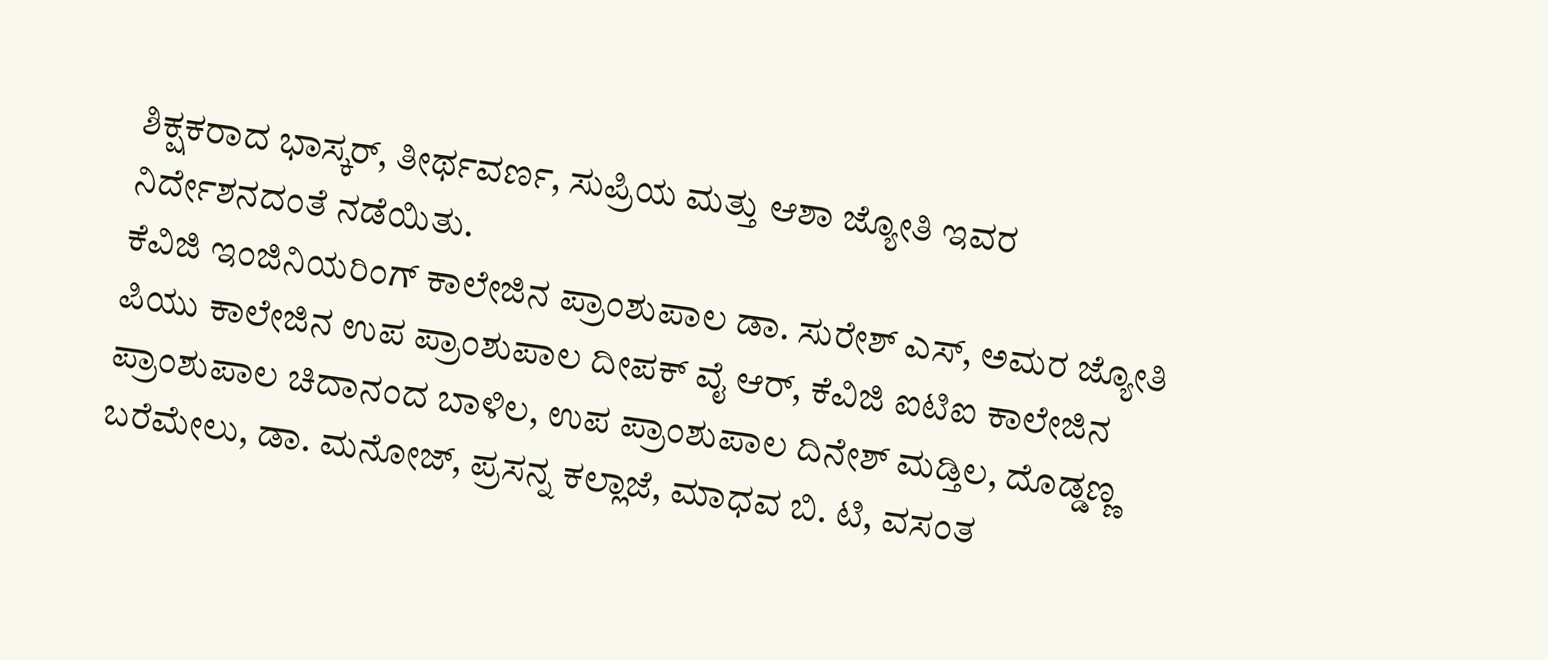ಶಿಕ್ಷಕರಾದ ಭಾಸ್ಕರ್, ತೀರ್ಥವರ್ಣ, ಸುಪ್ರಿಯ ಮತ್ತು ಆಶಾ ಜ್ಯೋತಿ ಇವರ ನಿರ್ದೇಶನದಂತೆ ನಡೆಯಿತು.
ಕೆವಿಜಿ ಇಂಜಿನಿಯರಿಂಗ್ ಕಾಲೇಜಿನ ಪ್ರಾಂಶುಪಾಲ ಡಾ. ಸುರೇಶ್ ಎಸ್, ಅಮರ ಜ್ಯೋತಿ ಪಿಯು ಕಾಲೇಜಿನ ಉಪ ಪ್ರಾಂಶುಪಾಲ ದೀಪಕ್ ವೈ ಆರ್, ಕೆವಿಜಿ ಐಟಿಐ ಕಾಲೇಜಿನ ಪ್ರಾಂಶುಪಾಲ ಚಿದಾನಂದ ಬಾಳಿಲ, ಉಪ ಪ್ರಾಂಶುಪಾಲ ದಿನೇಶ್ ಮಡ್ತಿಲ, ದೊಡ್ಡಣ್ಣ ಬರೆಮೇಲು, ಡಾ. ಮನೋಜ್, ಪ್ರಸನ್ನ ಕಲ್ಲಾಜೆ, ಮಾಧವ ಬಿ. ಟಿ, ವಸಂತ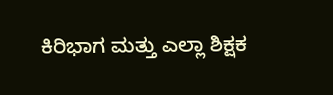ಕಿರಿಭಾಗ ಮತ್ತು ಎಲ್ಲಾ ಶಿಕ್ಷಕ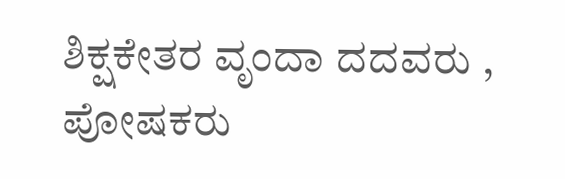ಶಿಕ್ಷಕೇತರ ವೃಂದಾ ದದವರು , ಪೋಷಕರು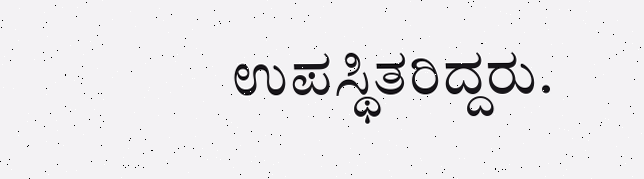ಉಪಸ್ಥಿತರಿದ್ದರು.